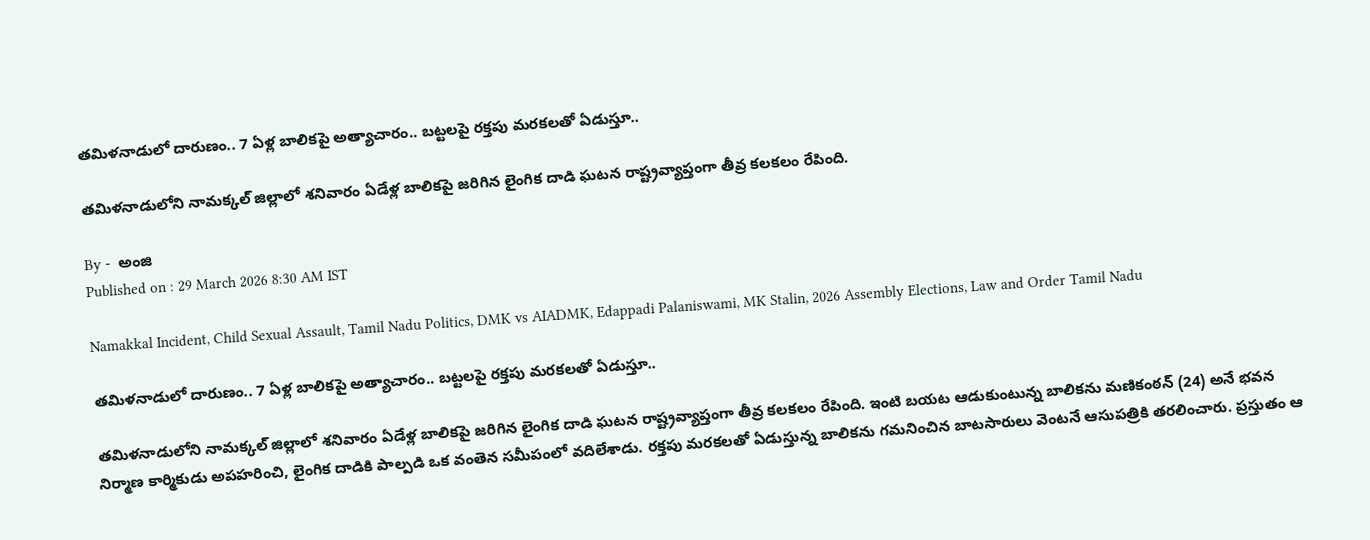తమిళనాడులో దారుణం.. 7 ఏళ్ల బాలికపై అత్యాచారం.. బట్టలపై రక్తపు మరకలతో ఏడుస్తూ..

తమిళనాడులోని నామక్కల్ జిల్లాలో శనివారం ఏడేళ్ల బాలికపై జరిగిన లైంగిక దాడి ఘటన రాష్ట్రవ్యాప్తంగా తీవ్ర కలకలం రేపింది.

By -  అంజి
Published on : 29 March 2026 8:30 AM IST

Namakkal Incident, Child Sexual Assault, Tamil Nadu Politics, DMK vs AIADMK, Edappadi Palaniswami, MK Stalin, 2026 Assembly Elections, Law and Order Tamil Nadu

తమిళనాడులో దారుణం.. 7 ఏళ్ల బాలికపై అత్యాచారం.. బట్టలపై రక్తపు మరకలతో ఏడుస్తూ..

తమిళనాడులోని నామక్కల్ జిల్లాలో శనివారం ఏడేళ్ల బాలికపై జరిగిన లైంగిక దాడి ఘటన రాష్ట్రవ్యాప్తంగా తీవ్ర కలకలం రేపింది. ఇంటి బయట ఆడుకుంటున్న బాలికను మణికంఠన్ (24) అనే భవన నిర్మాణ కార్మికుడు అపహరించి, లైంగిక దాడికి పాల్పడి ఒక వంతెన సమీపంలో వదిలేశాడు. రక్తపు మరకలతో ఏడుస్తున్న బాలికను గమనించిన బాటసారులు వెంటనే ఆసుపత్రికి తరలించారు. ప్రస్తుతం ఆ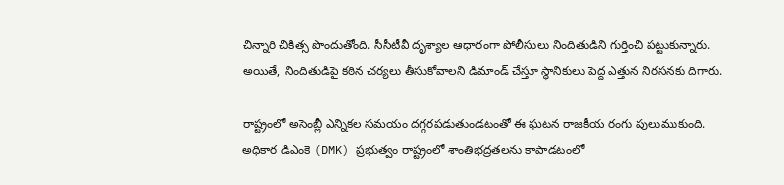చిన్నారి చికిత్స పొందుతోంది. సీసీటీవీ దృశ్యాల ఆధారంగా పోలీసులు నిందితుడిని గుర్తించి పట్టుకున్నారు. అయితే, నిందితుడిపై కఠిన చర్యలు తీసుకోవాలని డిమాండ్ చేస్తూ స్థానికులు పెద్ద ఎత్తున నిరసనకు దిగారు.

రాష్ట్రంలో అసెంబ్లీ ఎన్నికల సమయం దగ్గరపడుతుండటంతో ఈ ఘటన రాజకీయ రంగు పులుముకుంది. అధికార డిఎంకె (DMK) ప్రభుత్వం రాష్ట్రంలో శాంతిభద్రతలను కాపాడటంలో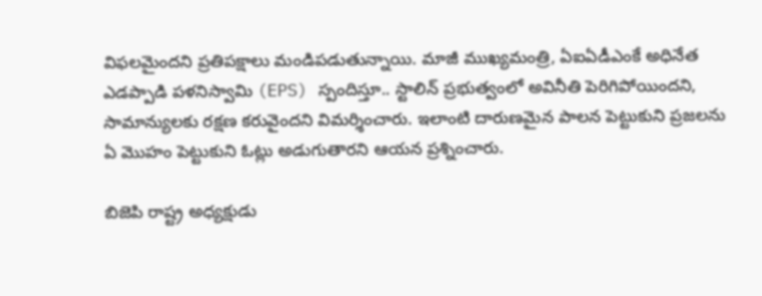విఫలమైందని ప్రతిపక్షాలు మండిపడుతున్నాయి. మాజీ ముఖ్యమంత్రి, ఏఐఏడీఎంకే అధినేత ఎడప్పాడి పళనిస్వామి (EPS) స్పందిస్తూ.. స్టాలిన్ ప్రభుత్వంలో అవినీతి పెరిగిపోయిందని, సామాన్యులకు రక్షణ కరువైందని విమర్శించారు. ఇలాంటి దారుణమైన పాలన పెట్టుకుని ప్రజలను ఏ మొహం పెట్టుకుని ఓట్లు అడుగుతారని ఆయన ప్రశ్నించారు.

బిజెపి రాష్ట్ర అధ్యక్షుడు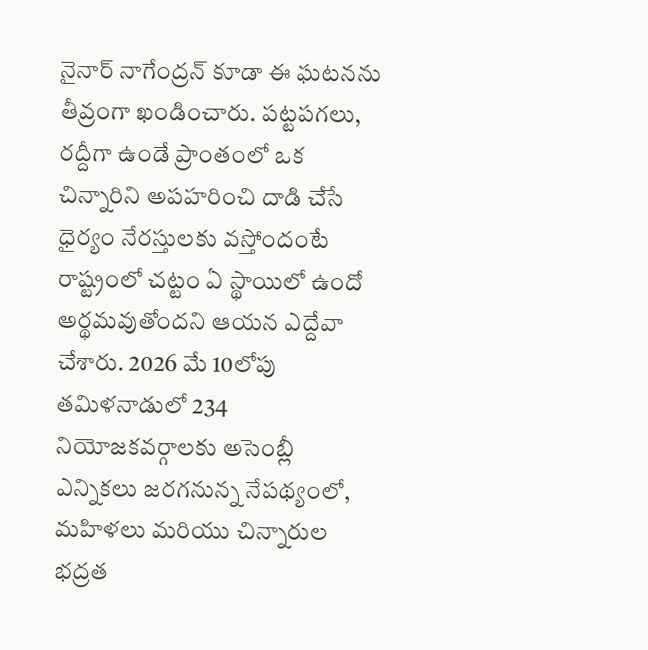నైనార్ నాగేంద్రన్ కూడా ఈ ఘటనను తీవ్రంగా ఖండించారు. పట్టపగలు, రద్దీగా ఉండే ప్రాంతంలో ఒక చిన్నారిని అపహరించి దాడి చేసే ధైర్యం నేరస్తులకు వస్తోందంటే రాష్ట్రంలో చట్టం ఏ స్థాయిలో ఉందో అర్థమవుతోందని ఆయన ఎద్దేవా చేశారు. 2026 మే 10లోపు తమిళనాడులో 234 నియోజకవర్గాలకు అసెంబ్లీ ఎన్నికలు జరగనున్న నేపథ్యంలో, మహిళలు మరియు చిన్నారుల భద్రత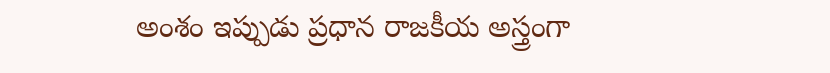అంశం ఇప్పుడు ప్రధాన రాజకీయ అస్త్రంగా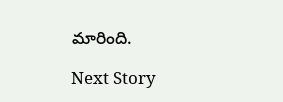మారింది.

Next Story